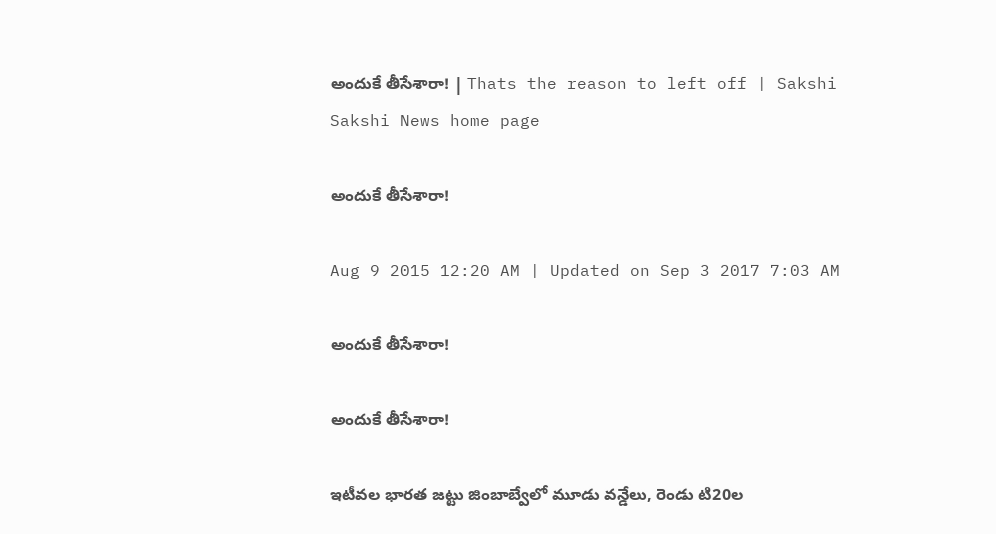అందుకే తీసేశారా! | Thats the reason to left off | Sakshi
Sakshi News home page

అందుకే తీసేశారా!

Aug 9 2015 12:20 AM | Updated on Sep 3 2017 7:03 AM

అందుకే తీసేశారా!

అందుకే తీసేశారా!

ఇటీవల భారత జట్టు జింబాబ్వేలో మూడు వన్డేలు, రెండు టి20ల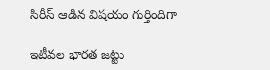సిరీస్ ఆడిన విషయం గుర్తిందిగా

ఇటీవల భారత జట్టు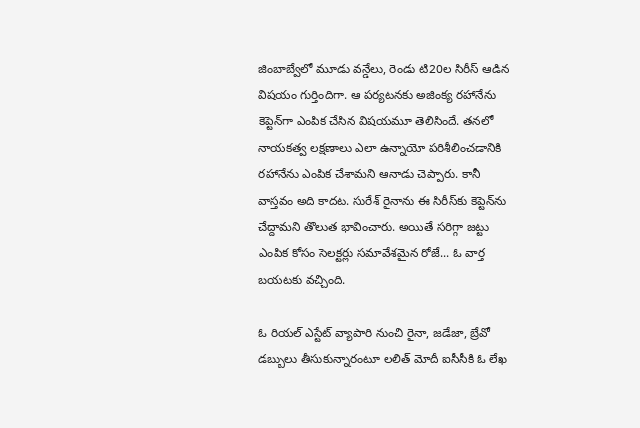జింబాబ్వేలో మూడు వన్డేలు, రెండు టి20ల సిరీస్ ఆడిన విషయం గుర్తిందిగా. ఆ పర్యటనకు అజింక్య రహానేను కెప్టెన్‌గా ఎంపిక చేసిన విషయమూ తెలిసిందే. తనలో నాయకత్వ లక్షణాలు ఎలా ఉన్నాయో పరిశీలించడానికి రహానేను ఎంపిక చేశామని ఆనాడు చెప్పారు. కానీ వాస్తవం అది కాదట. సురేశ్ రైనాను ఈ సిరీస్‌కు కెప్టెన్‌ను చేద్దామని తొలుత భావించారు. అయితే సరిగ్గా జట్టు ఎంపిక కోసం సెలక్టర్లు సమావేశమైన రోజే... ఓ వార్త బయటకు వచ్చింది.

ఓ రియల్ ఎస్టేట్ వ్యాపారి నుంచి రైనా, జడేజా, బ్రేవో డబ్బులు తీసుకున్నారంటూ లలిత్ మోదీ ఐసీసీకి ఓ లేఖ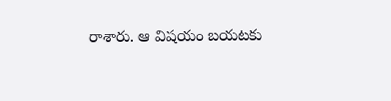రాశారు. ఆ విషయం బయటకు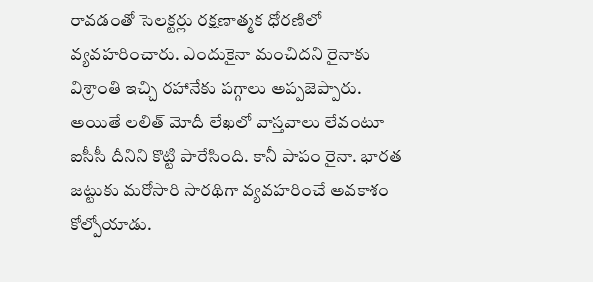రావడంతో సెలక్టర్లు రక్షణాత్మక ధోరణిలో వ్యవహరించారు. ఎందుకైనా మంచిదని రైనాకు విశ్రాంతి ఇచ్చి రహానేకు పగ్గాలు అప్పజెప్పారు. అయితే లలిత్ మోదీ లేఖలో వాస్తవాలు లేవంటూ ఐసీసీ దీనిని కొట్టి పారేసింది. కానీ పాపం రైనా. భారత జట్టుకు మరోసారి సారథిగా వ్యవహరించే అవకాశం కోల్పోయాడు.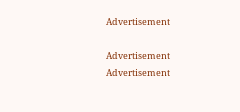Advertisement

Advertisement
Advertisement